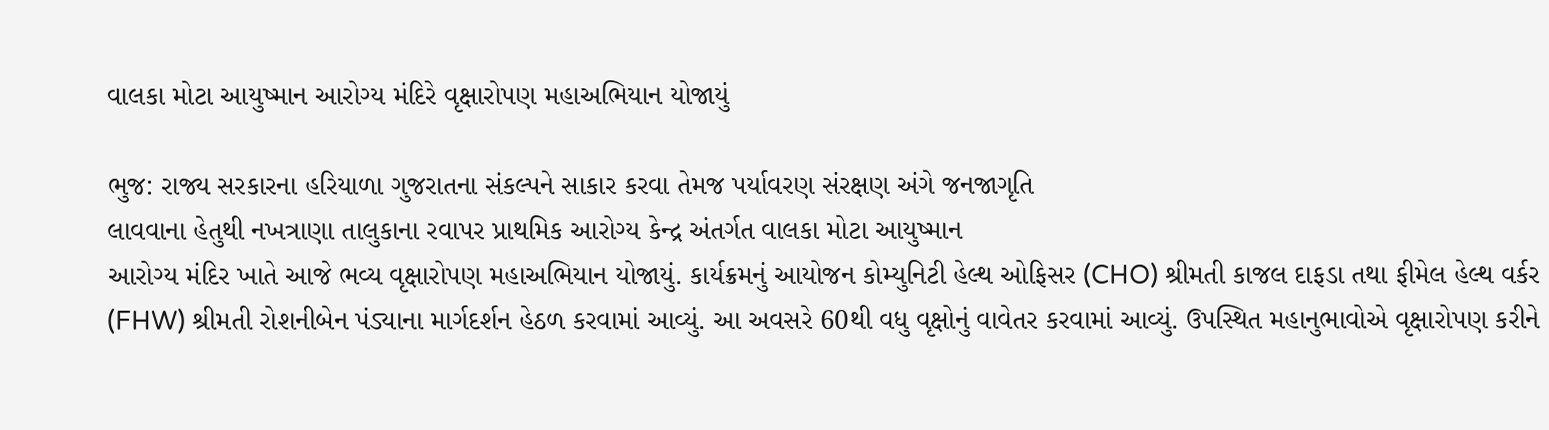વાલકા મોટા આયુષ્માન આરોગ્ય મંદિરે વૃક્ષારોપણ મહાઅભિયાન યોજાયું

ભુજ: રાજ્ય સરકારના હરિયાળા ગુજરાતના સંકલ્પને સાકાર કરવા તેમજ પર્યાવરણ સંરક્ષણ અંગે જનજાગૃતિ
લાવવાના હેતુથી નખત્રાણા તાલુકાના રવાપર પ્રાથમિક આરોગ્ય કેન્દ્ર અંતર્ગત વાલકા મોટા આયુષ્માન
આરોગ્ય મંદિર ખાતે આજે ભવ્ય વૃક્ષારોપણ મહાઅભિયાન યોજાયું. કાર્યક્રમનું આયોજન કોમ્યુનિટી હેલ્થ ઓફિસર (CHO) શ્રીમતી કાજલ દાફડા તથા ફીમેલ હેલ્થ વર્કર (FHW) શ્રીમતી રોશનીબેન પંડ્યાના માર્ગદર્શન હેઠળ કરવામાં આવ્યું. આ અવસરે 60થી વધુ વૃક્ષોનું વાવેતર કરવામાં આવ્યું. ઉપસ્થિત મહાનુભાવોએ વૃક્ષારોપણ કરીને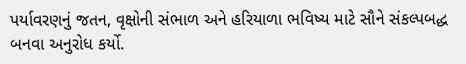પર્યાવરણનું જતન, વૃક્ષોની સંભાળ અને હરિયાળા ભવિષ્ય માટે સૌને સંકલ્પબદ્ધ બનવા અનુરોધ કર્યો.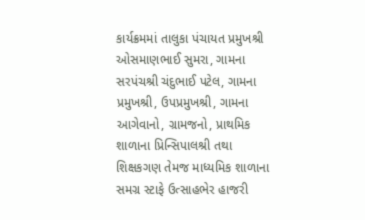કાર્યક્રમમાં તાલુકા પંચાયત પ્રમુખશ્રી ઓસમાણભાઈ સુમરા, ગામના સરપંચશ્રી ચંદુભાઈ પટેલ, ગામના પ્રમુખશ્રી, ઉપપ્રમુખશ્રી, ગામના આગેવાનો, ગ્રામજનો, પ્રાથમિક શાળાના પ્રિન્સિપાલશ્રી તથા શિક્ષકગણ તેમજ માધ્યમિક શાળાના સમગ્ર સ્ટાફે ઉત્સાહભેર હાજરી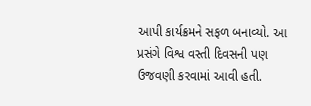આપી કાર્યક્રમને સફળ બનાવ્યો. આ પ્રસંગે વિશ્વ વસ્તી દિવસની પણ ઉજવણી કરવામાં આવી હતી.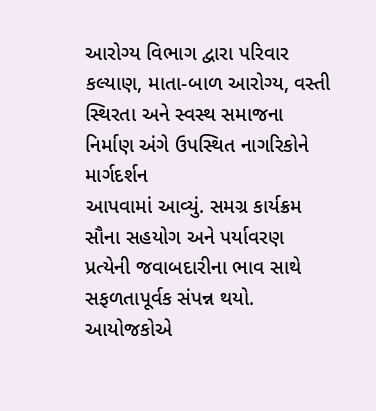આરોગ્ય વિભાગ દ્વારા પરિવાર કલ્યાણ, માતા-બાળ આરોગ્ય, વસ્તી સ્થિરતા અને સ્વસ્થ સમાજના નિર્માણ અંગે ઉપસ્થિત નાગરિકોને માર્ગદર્શન
આપવામાં આવ્યું. સમગ્ર કાર્યક્રમ સૌના સહયોગ અને પર્યાવરણ પ્રત્યેની જવાબદારીના ભાવ સાથે સફળતાપૂર્વક સંપન્ન થયો.
આયોજકોએ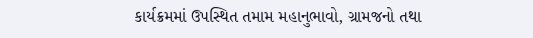કાર્યક્રમમાં ઉપસ્થિત તમામ મહાનુભાવો, ગ્રામજનો તથા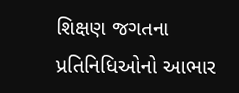શિક્ષણ જગતના પ્રતિનિધિઓનો આભાર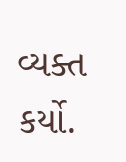વ્યક્ત કર્યો.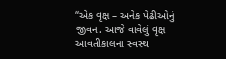“એક વૃક્ષ – અનેક પેઢીઓનું જીવન. આજે વાવેલું વૃક્ષ આવતીકાલના સ્વસ્થ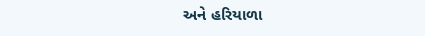અને હરિયાળા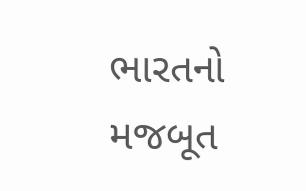ભારતનો મજબૂત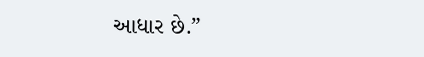આધાર છે.”